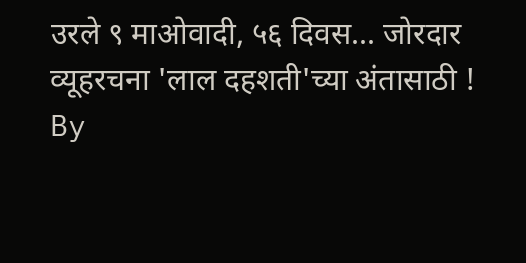उरले ९ माओवादी, ५६ दिवस... जोरदार व्यूहरचना 'लाल दहशती'च्या अंतासाठी !
By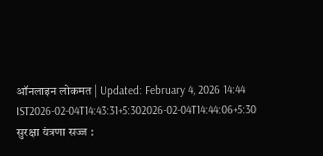ऑनलाइन लोकमत | Updated: February 4, 2026 14:44 IST2026-02-04T14:43:31+5:302026-02-04T14:44:06+5:30
सुरक्षा यंत्रणा सज्ज :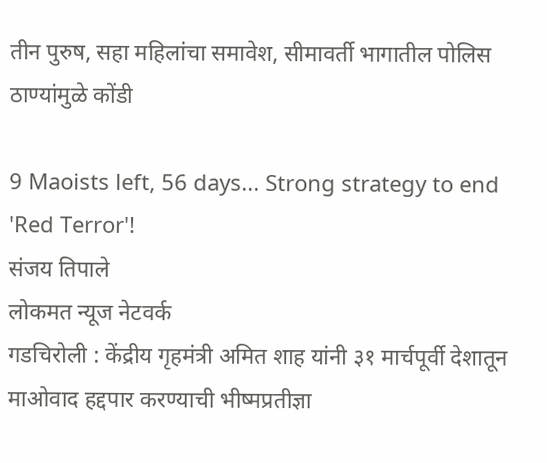तीन पुरुष, सहा महिलांचा समावेश, सीमावर्ती भागातील पोलिस ठाण्यांमुळे कोंडी

9 Maoists left, 56 days... Strong strategy to end 'Red Terror'!
संजय तिपाले
लोकमत न्यूज नेटवर्क
गडचिरोली : केंद्रीय गृहमंत्री अमित शाह यांनी ३१ मार्चपूर्वी देशातून माओवाद हद्दपार करण्याची भीष्मप्रतीज्ञा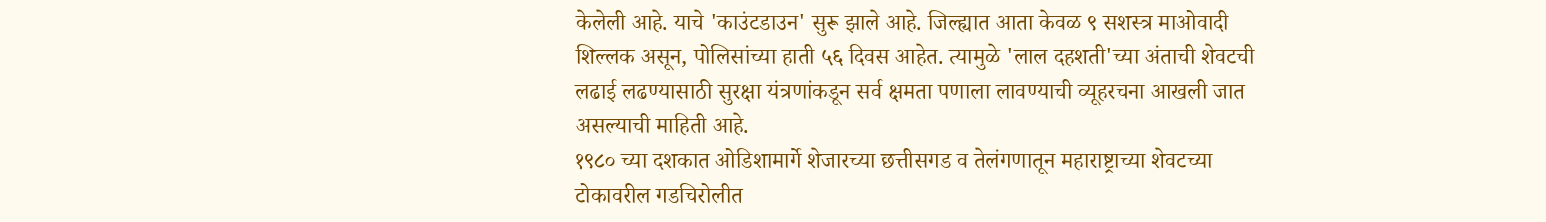केलेली आहे. याचे 'काउंटडाउन' सुरू झाले आहे. जिल्ह्यात आता केवळ ९ सशस्त्र माओवादी शिल्लक असून, पोलिसांच्या हाती ५६ दिवस आहेत. त्यामुळे 'लाल दहशती'च्या अंताची शेवटची लढाई लढण्यासाठी सुरक्षा यंत्रणांकडून सर्व क्षमता पणाला लावण्याची व्यूहरचना आखली जात असल्याची माहिती आहे.
१९८० च्या दशकात ओडिशामार्गे शेजारच्या छत्तीसगड व तेलंगणातून महाराष्ट्राच्या शेवटच्या टोकावरील गडचिरोलीत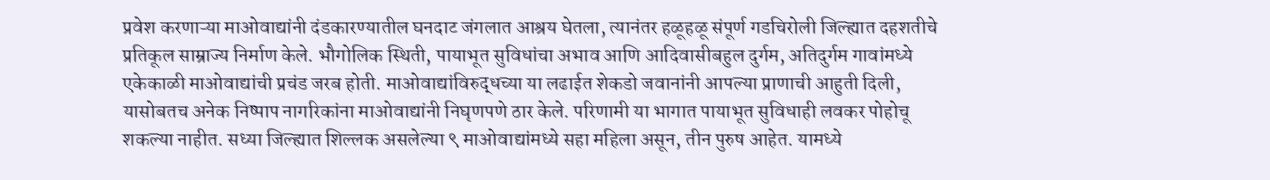प्रवेश करणाऱ्या माओवाद्यांनी दंडकारण्यातील घनदाट जंगलात आश्रय घेतला, त्यानंतर हळूहळू संपूर्ण गडचिरोली जिल्ह्यात दहशतीचे प्रतिकूल साम्राज्य निर्माण केले. भौगोलिक स्थिती, पायाभूत सुविधांचा अभाव आणि आदिवासीबहुल दुर्गम, अतिदुर्गम गावांमध्ये एकेकाळी माओवाद्यांची प्रचंड जरब होती. माओवाद्यांविरुद्धच्या या लढाईत शेकडो जवानांनी आपल्या प्राणाची आहुती दिली, यासोबतच अनेक निष्पाप नागरिकांना माओवाद्यांनी निघृणपणे ठार केले. परिणामी या भागात पायाभूत सुविधाही लवकर पोहोचू शकल्या नाहीत. सध्या जिल्ह्यात शिल्लक असलेल्या ९ माओवाद्यांमध्ये सहा महिला असून, तीन पुरुष आहेत. यामध्ये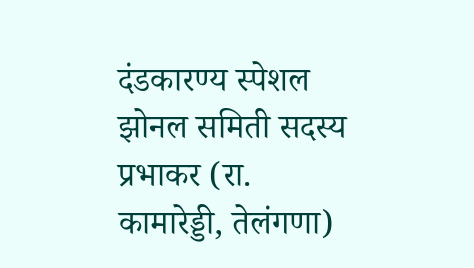दंडकारण्य स्पेशल झोनल समिती सदस्य प्रभाकर (रा. कामारेड्डी, तेलंगणा)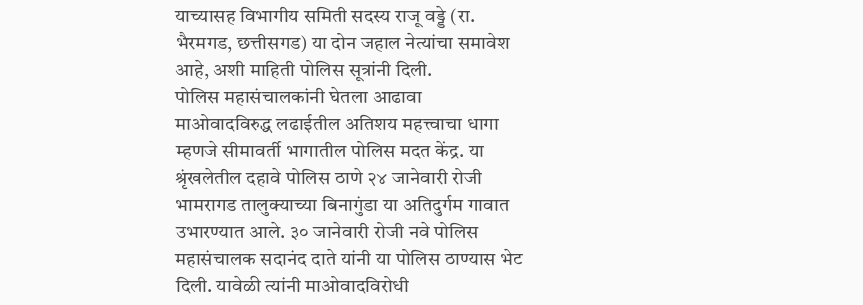याच्यासह विभागीय समिती सदस्य राजू वड्डे (रा. भैरमगड, छत्तीसगड) या दोन जहाल नेत्यांचा समावेश आहे, अशी माहिती पोलिस सूत्रांनी दिली.
पोलिस महासंचालकांनी घेतला आढावा
माओवादविरुद्ध लढाईतील अतिशय महत्त्वाचा धागा म्हणजे सीमावर्ती भागातील पोलिस मदत केंद्र. या श्रृंखलेतील दहावे पोलिस ठाणे २४ जानेवारी रोजी भामरागड तालुक्याच्या बिनागुंडा या अतिदुर्गम गावात उभारण्यात आले. ३० जानेवारी रोजी नवे पोलिस महासंचालक सदानंद दाते यांनी या पोलिस ठाण्यास भेट दिली. यावेळी त्यांनी माओवादविरोधी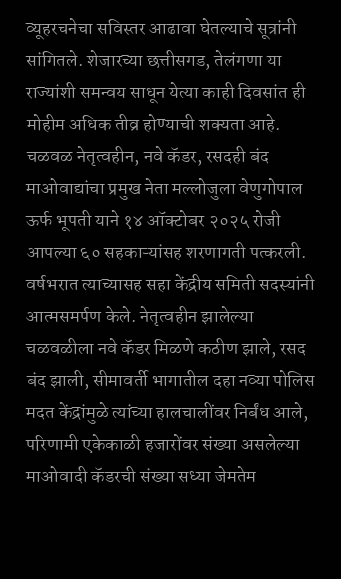व्यूहरचनेचा सविस्तर आढावा घेतल्याचे सूत्रांनी सांगितले. शेजारच्या छत्तीसगड, तेलंगणा या राज्यांशी समन्वय साधून येत्या काही दिवसांत ही मोहीम अधिक तीव्र होण्याची शक्यता आहे.
चळवळ नेतृत्वहीन, नवे कॅडर, रसदही बंद
माओवाद्यांचा प्रमुख नेता मल्लोजुला वेणुगोपाल ऊर्फ भूपती याने १४ ऑक्टोबर २०२५ रोजी आपल्या ६० सहकाऱ्यांसह शरणागती पत्करली. वर्षभरात त्याच्यासह सहा केंद्रीय समिती सदस्यांनी आत्मसमर्पण केले. नेतृत्वहीन झालेल्या चळवळीला नवे कॅडर मिळणे कठीण झाले, रसद बंद झाली, सीमावर्ती भागातील दहा नव्या पोलिस मदत केंद्रांमुळे त्यांच्या हालचालींवर निर्बंध आले, परिणामी एकेकाळी हजारोंवर संख्या असलेल्या माओवादी कॅडरची संख्या सध्या जेमतेम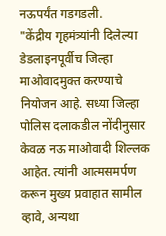नऊपर्यंत गडगडली.
"केंद्रीय गृहमंत्र्यांनी दिलेल्या डेडलाइनपूर्वीच जिल्हा माओवादमुक्त करण्याचे नियोजन आहे. सध्या जिल्हा पोलिस दलाकडील नोंदीनुसार केवळ नऊ माओवादी शिल्लक आहेत. त्यांनी आत्मसमर्पण करून मुख्य प्रवाहात सामील व्हावे, अन्यथा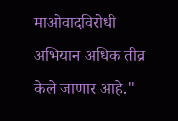माओवादविरोधी अभियान अधिक तीव्र केले जाणार आहे."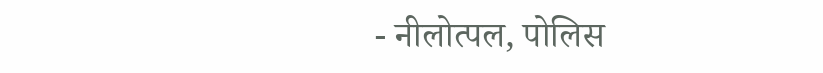- नीलोत्पल, पोलिस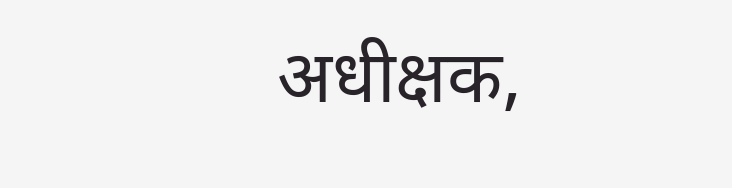अधीक्षक,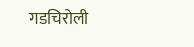गडचिरोली